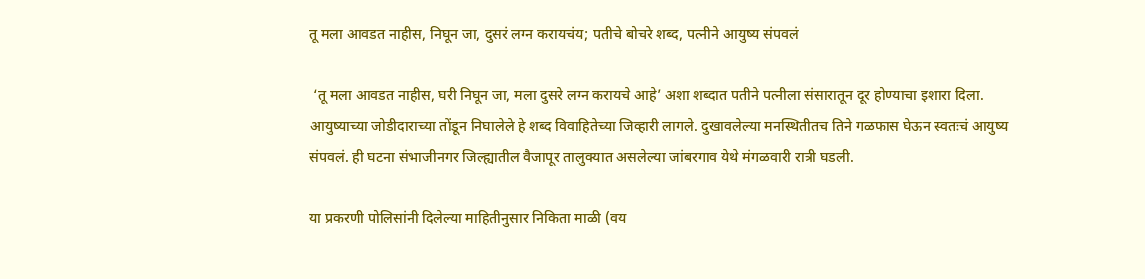तू मला आवडत नाहीस, निघून जा, दुसरं लग्न करायचंय; पतीचे बोचरे शब्द, पत्नीने आयुष्य संपवलं

 ‘तू मला आवडत नाहीस, घरी निघून जा, मला दुसरे लग्न करायचे आहे’ अशा शब्दात पतीने पत्नीला संसारातून दूर होण्याचा इशारा दिला. आयुष्याच्या जोडीदाराच्या तोंडून निघालेले हे शब्द विवाहितेच्या जिव्हारी लागले. दुखावलेल्या मनस्थितीतच तिने गळफास घेऊन स्वतःचं आयुष्य संपवलं. ही घटना संभाजीनगर जिल्ह्यातील वैजापूर तालुक्यात असलेल्या जांबरगाव येथे मंगळवारी रात्री घडली.

या प्रकरणी पोलिसांनी दिलेल्या माहितीनुसार निकिता माळी (वय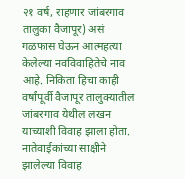२१ वर्ष, राहणार जांबरगाव तालुका वैजापूर) असं गळफास घेऊन आत्महत्या केलेल्या नवविवाहितेचे नाव आहे. निकिता हिचा काही वर्षांपूर्वी वैजापूर तालुक्यातील जांबरगाव येथील लखन याच्याशी विवाह झाला होता. नातेवाईकांच्या साक्षीने झालेल्या विवाह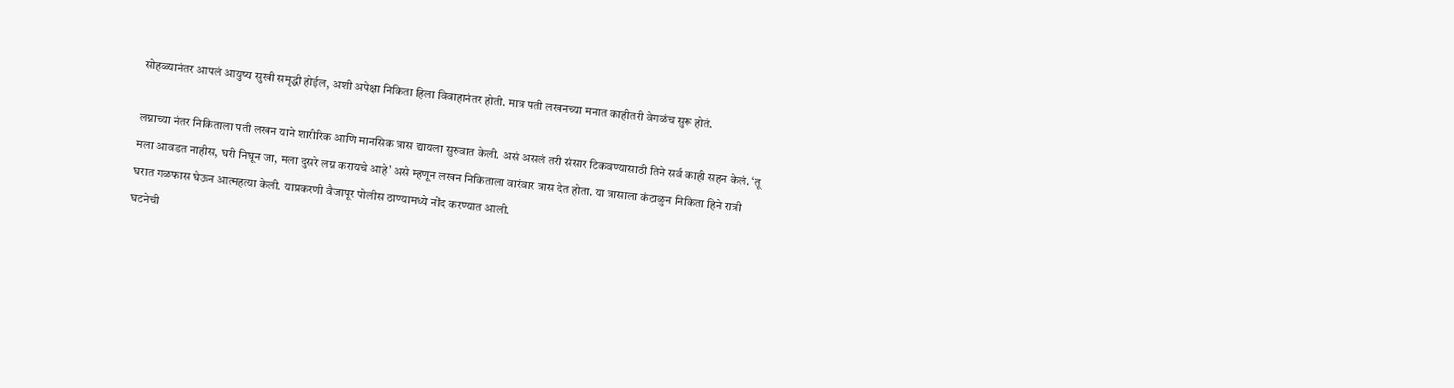सोहळ्यानंतर आपलं आयुष्य सुखी समृद्धी होईल, अशी अपेक्षा निकिता हिला विवाहानंतर होती. मात्र पती लखनच्या मनात काहीतरी वेगळंच सुरू होतं.

लग्नाच्या नंतर निकिताला पती लखन याने शारीरिक आणि मानसिक त्रास द्यायला सुरुवात केली. असं असलं तरी संसार टिकवण्यासाठी तिने सर्व काही सहन केलं. ‘तू मला आवडत नाहीस, घरी निघून जा, मला दुसरे लग्न करायचे आहे’ असे म्हणून लखन निकिताला वारंवार त्रास देत होता. या त्रासाला कंटाळुन निकिता हिने रात्री घरात गळफास घेऊन आत्महत्या केली. याप्रकरणी वैजापूर पोलीस ठाण्यामध्ये नोंद करण्यात आली.
घटनेची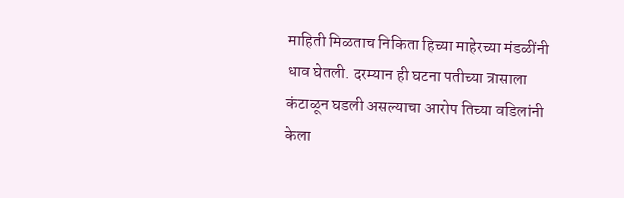माहिती मिळताच निकिता हिच्या माहेरच्या मंडळींनी धाव घेतली. दरम्यान ही घटना पतीच्या त्रासाला कंटाळून घडली असल्याचा आरोप तिच्या वडिलांनी केला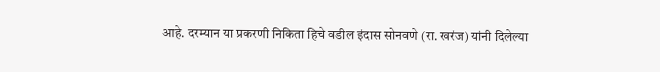आहे. दरम्यान या प्रकरणी निकिता हिचे वडील इंदास सोनवणे (रा. खरंज) यांनी दिलेल्या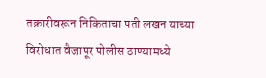तक्रारीवरून निकिताचा पती लखन याच्या विरोधात वैजापूर पोलीस ठाण्यामध्ये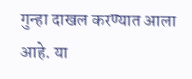गुन्हा दाखल करण्यात आला आहे. या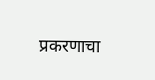प्रकरणाचा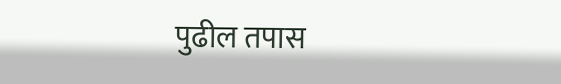पुढील तपास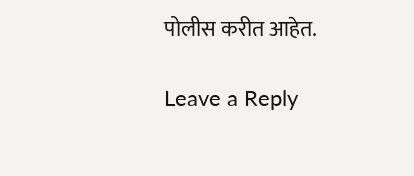पोलीस करीत आहेत.

Leave a Reply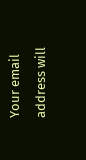Your email address will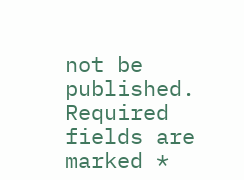not be published. Required fields are marked *